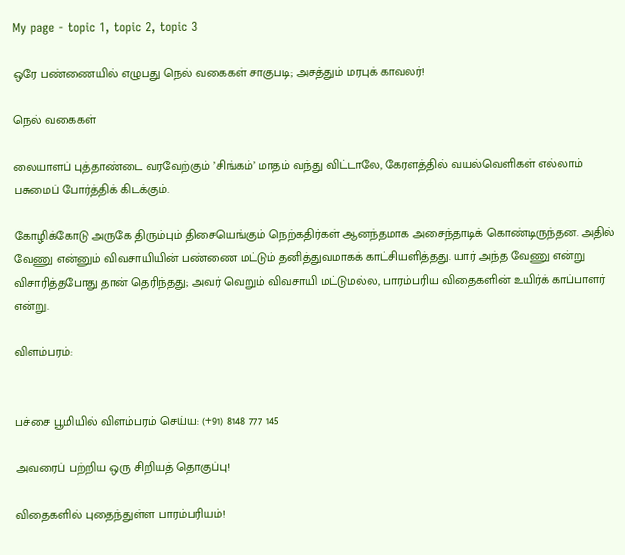My page - topic 1, topic 2, topic 3

ஒரே பண்ணையில் எழுபது நெல் வகைகள் சாகுபடி; அசத்தும் மரபுக் காவலர்!

நெல் வகைகள்

லையாளப் புத்தாண்டை வரவேற்கும் ’சிங்கம்’ மாதம் வந்து விட்டாலே, கேரளத்தில் வயல்வெளிகள் எல்லாம் பசுமைப் போர்த்திக் கிடக்கும்.

கோழிக்கோடு அருகே திரும்பும் திசையெங்கும் நெற்கதிர்கள் ஆனந்தமாக அசைந்தாடிக் கொண்டிருந்தன. அதில் வேணு என்னும் விவசாயியின் பண்ணை மட்டும் தனித்துவமாகக் காட்சியளித்தது. யார் அந்த வேணு என்று விசாரித்தபோது தான் தெரிந்தது; அவர் வெறும் விவசாயி மட்டுமல்ல, பாரம்பரிய விதைகளின் உயிர்க் காப்பாளர் என்று.

விளம்பரம்:


பச்சை பூமியில் விளம்பரம் செய்ய: (+91) 8148 777 145

அவரைப் பற்றிய ஒரு சிறியத் தொகுப்பு!

விதைகளில் புதைந்துள்ள பாரம்பரியம்!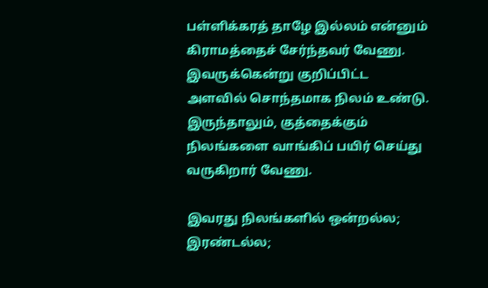பள்ளிக்கரத் தாழே இல்லம் என்னும் கிராமத்தைச் சேர்ந்தவர் வேணு. இவருக்கென்று குறிப்பிட்ட அளவில் சொந்தமாக நிலம் உண்டு. இருந்தாலும், குத்தைக்கும் நிலங்களை வாங்கிப் பயிர் செய்து வருகிறார் வேணு.

இவரது நிலங்களில் ஒன்றல்ல; இரண்டல்ல;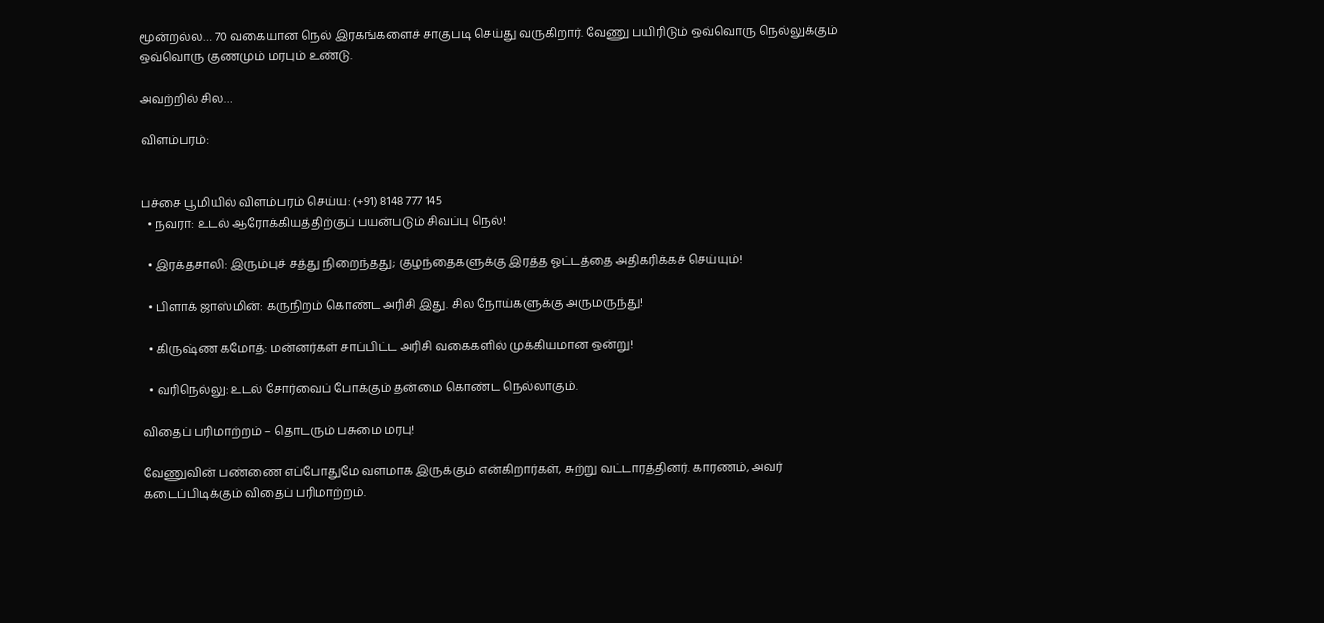மூன்றல்ல… 70 வகையான நெல் இரகங்களைச் சாகுபடி செய்து வருகிறார். வேணு பயிரிடும் ஒவ்வொரு நெல்லுக்கும் ஒவ்வொரு குணமும் மரபும் உண்டு.

அவற்றில் சில…

விளம்பரம்:


பச்சை பூமியில் விளம்பரம் செய்ய: (+91) 8148 777 145
  • நவரா: உடல் ஆரோக்கியத்திற்குப் பயன்படும் சிவப்பு நெல்!

  • இரக்தசாலி: இரும்புச் சத்து நிறைந்தது; குழந்தைகளுக்கு இரத்த ஓட்டத்தை அதிகரிக்கச் செய்யும்!

  • பிளாக் ஜாஸ்மின்: கருநிறம் கொண்ட அரிசி இது. சில நோய்களுக்கு அருமருந்து!

  • கிருஷ்ண கமோத்: மன்னர்கள் சாப்பிட்ட அரிசி வகைகளில் முக்கியமான ஒன்று!

  • வரிநெல்லு: உடல் சோர்வைப் போக்கும் தன்மை கொண்ட நெல்லாகும்.

விதைப் பரிமாற்றம் – தொடரும் பசுமை மரபு!

வேணுவின் பண்ணை எப்போதுமே வளமாக இருக்கும் என்கிறார்கள், சுற்று வட்டாரத்தினர். காரணம், அவர் கடைப்பிடிக்கும் விதைப் பரிமாற்றம்.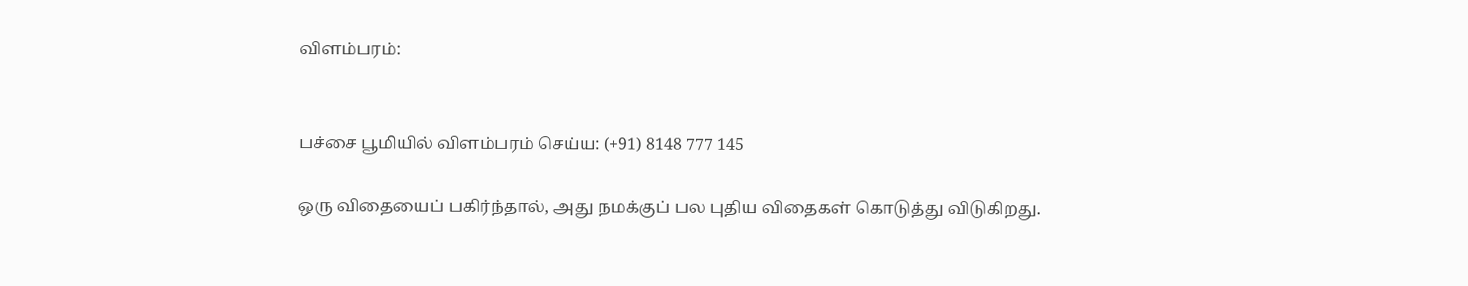விளம்பரம்:


பச்சை பூமியில் விளம்பரம் செய்ய: (+91) 8148 777 145

ஒரு விதையைப் பகிர்ந்தால், அது நமக்குப் பல புதிய விதைகள் கொடுத்து விடுகிறது.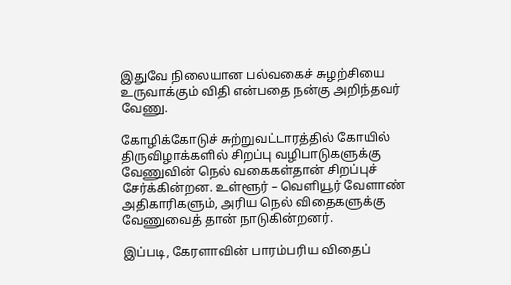இதுவே நிலையான பல்வகைச் சுழற்சியை உருவாக்கும் விதி என்பதை நன்கு அறிந்தவர் வேணு.

கோழிக்கோடுச் சுற்றுவட்டாரத்தில் கோயில் திருவிழாக்களில் சிறப்பு வழிபாடுகளுக்கு வேணுவின் நெல் வகைகள்தான் சிறப்புச் சேர்க்கின்றன. உள்ளூர் – வெளியூர் வேளாண் அதிகாரிகளும், அரிய நெல் விதைகளுக்கு வேணுவைத் தான் நாடுகின்றனர்.

இப்படி, கேரளாவின் பாரம்பரிய விதைப்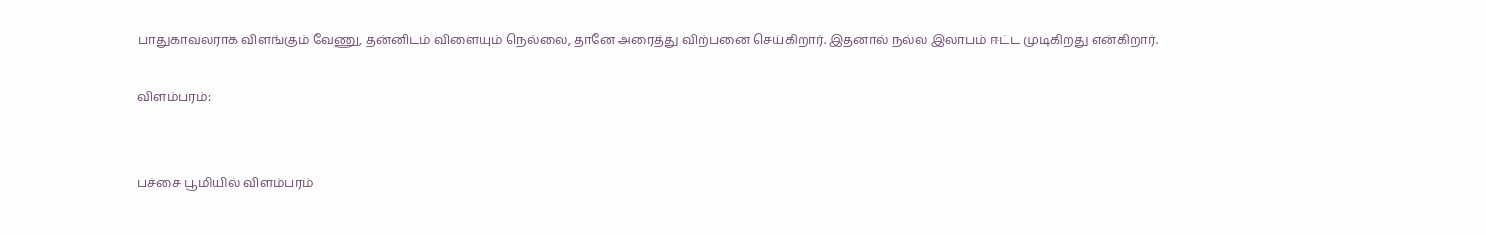பாதுகாவலராக விளங்கும் வேணு, தன்னிடம் விளையும் நெல்லை, தானே அரைத்து விற்பனை செய்கிறார். இதனால் நல்ல இலாபம் ஈட்ட முடிகிறது என்கிறார்.

விளம்பரம்:


பச்சை பூமியில் விளம்பரம்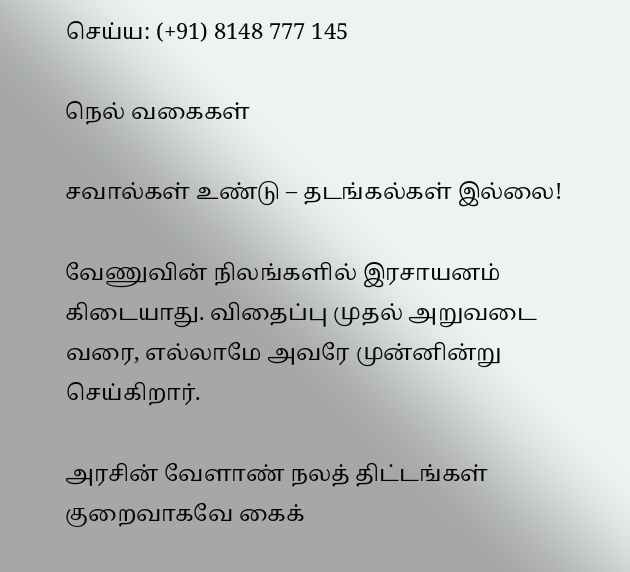செய்ய: (+91) 8148 777 145

நெல் வகைகள்

சவால்கள் உண்டு – தடங்கல்கள் இல்லை!

வேணுவின் நிலங்களில் இரசாயனம் கிடையாது. விதைப்பு முதல் அறுவடை வரை, எல்லாமே அவரே முன்னின்று செய்கிறார்.

அரசின் வேளாண் நலத் திட்டங்கள் குறைவாகவே கைக்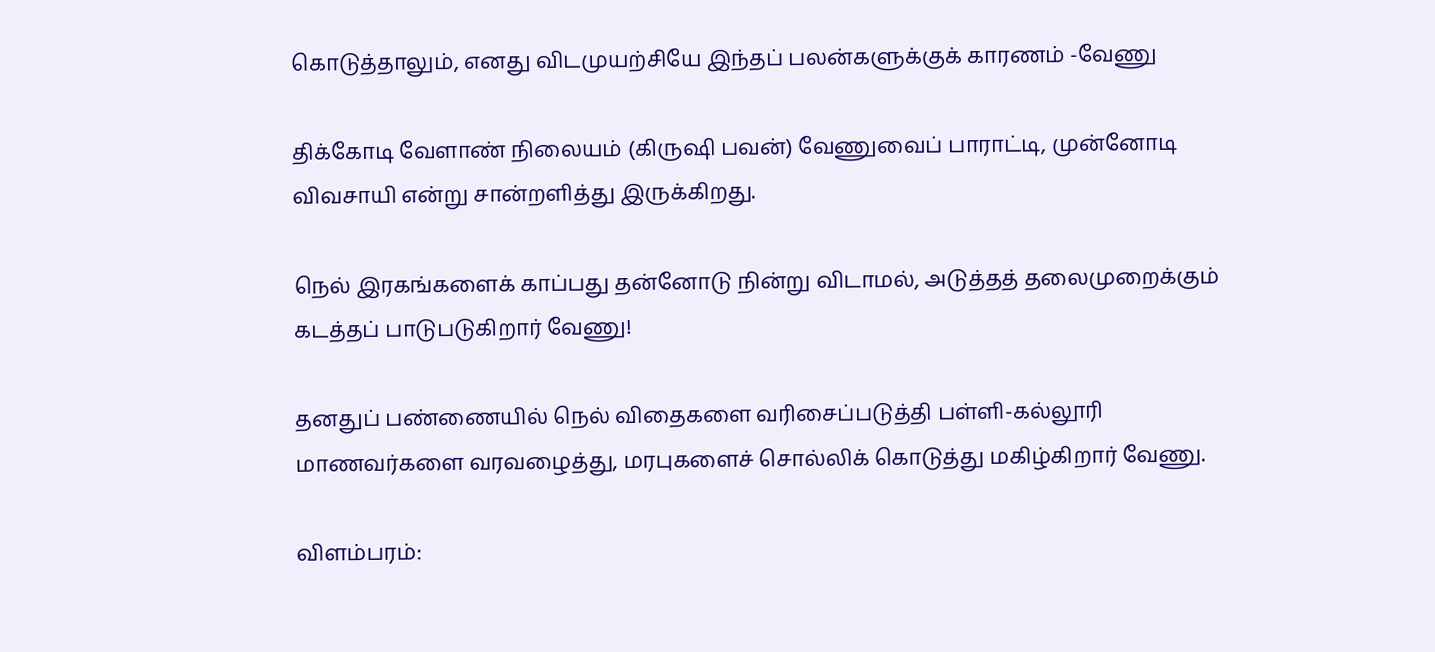கொடுத்தாலும், எனது விடமுயற்சியே இந்தப் பலன்களுக்குக் காரணம் -வேணு

திக்கோடி வேளாண் நிலையம் (கிருஷி பவன்) வேணுவைப் பாராட்டி, முன்னோடி விவசாயி என்று சான்றளித்து இருக்கிறது.

நெல் இரகங்களைக் காப்பது தன்னோடு நின்று விடாமல், அடுத்தத் தலைமுறைக்கும் கடத்தப் பாடுபடுகிறார் வேணு!

தனதுப் பண்ணையில் நெல் விதைகளை வரிசைப்படுத்தி பள்ளி-கல்லூரி மாணவர்களை வரவழைத்து, மரபுகளைச் சொல்லிக் கொடுத்து மகிழ்கிறார் வேணு.

விளம்பரம்: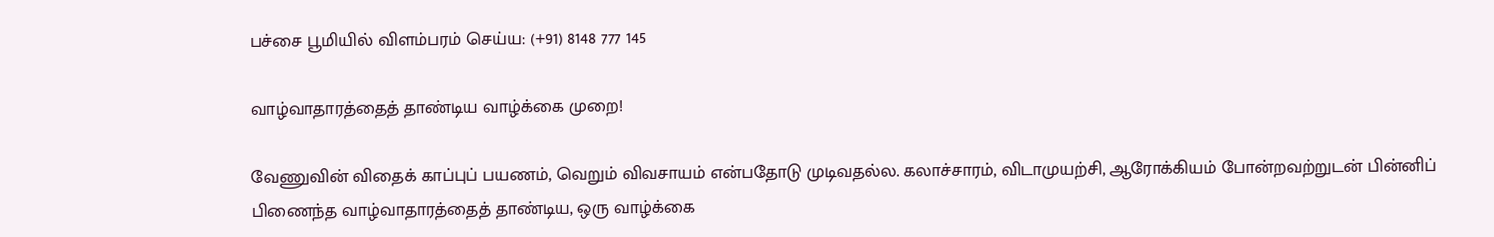பச்சை பூமியில் விளம்பரம் செய்ய: (+91) 8148 777 145

வாழ்வாதாரத்தைத் தாண்டிய வாழ்க்கை முறை!

வேணுவின் விதைக் காப்புப் பயணம், வெறும் விவசாயம் என்பதோடு முடிவதல்ல. கலாச்சாரம், விடாமுயற்சி, ஆரோக்கியம் போன்றவற்றுடன் பின்னிப் பிணைந்த வாழ்வாதாரத்தைத் தாண்டிய, ஒரு வாழ்க்கை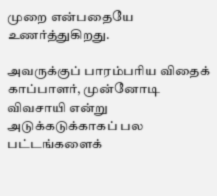முறை என்பதையே உணர்த்துகிறது.

அவருக்குப் பாரம்பரிய விதைக் காப்பாளர், முன்னோடி விவசாயி என்று அடுக்கடுக்காகப் பல பட்டங்களைக்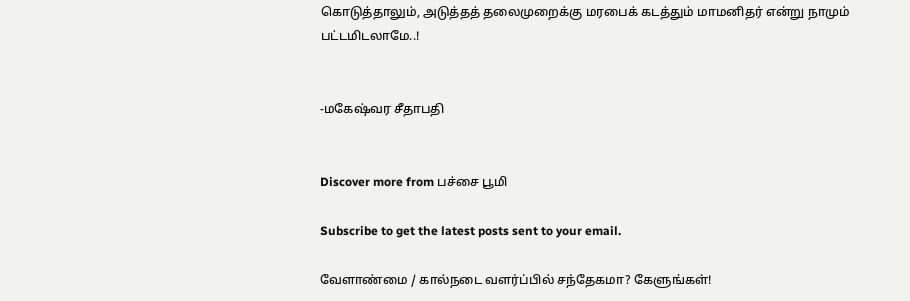கொடுத்தாலும், அடுத்தத் தலைமுறைக்கு மரபைக் கடத்தும் மாமனிதர் என்று நாமும் பட்டமிடலாமே..!


-மகேஷ்வர சீதாபதி


Discover more from பச்சை பூமி

Subscribe to get the latest posts sent to your email.

வேளாண்மை / கால்நடை வளர்ப்பில் சந்தேகமா? கேளுங்கள்!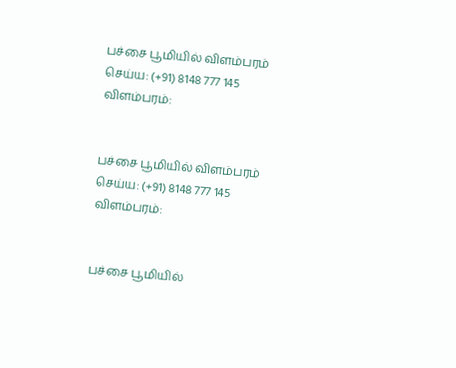பச்சை பூமியில் விளம்பரம் செய்ய: (+91) 8148 777 145
விளம்பரம்:


பச்சை பூமியில் விளம்பரம் செய்ய: (+91) 8148 777 145
விளம்பரம்:


பச்சை பூமியில்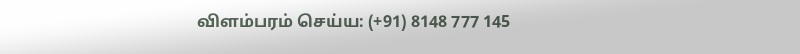விளம்பரம் செய்ய: (+91) 8148 777 145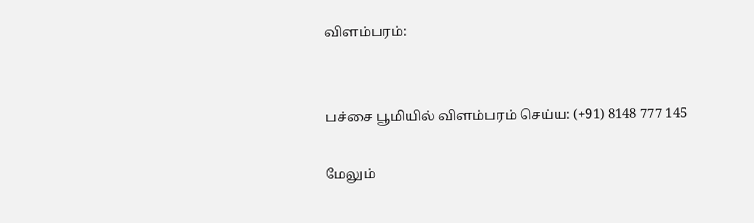விளம்பரம்:


பச்சை பூமியில் விளம்பரம் செய்ய: (+91) 8148 777 145

மேலும்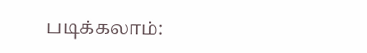படிக்கலாம்: